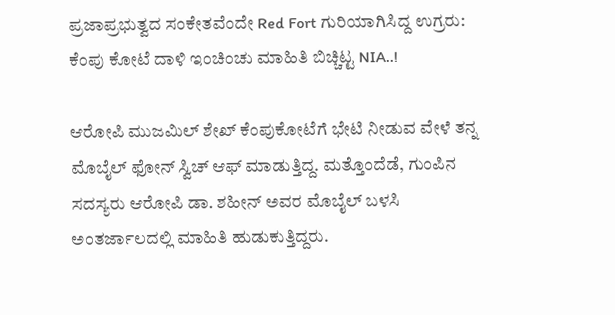ಪ್ರಜಾಪ್ರಭುತ್ವದ ಸಂಕೇತವೆಂದೇ Red Fort ಗುರಿಯಾಗಿಸಿದ್ದ ಉಗ್ರರು: ಕೆಂಪು ಕೋಟೆ ದಾಳಿ ಇಂಚಿಂಚು ಮಾಹಿತಿ ಬಿಚ್ಚಿಟ್ಟ NIA..!

ಆರೋಪಿ ಮುಜಮಿಲ್‌ ಶೇಖ್‌ ಕೆಂಪುಕೋಟೆಗೆ ಭೇಟಿ ನೀಡುವ ವೇಳೆ ತನ್ನ ಮೊಬೈಲ್‌ ಫೋನ್‌ ಸ್ವಿಚ್‌ ಆಫ್‌ ಮಾಡುತ್ತಿದ್ದ. ಮತ್ತೊಂದೆಡೆ, ಗುಂಪಿನ ಸದಸ್ಯರು ಆರೋಪಿ ಡಾ. ಶಹೀನ್‌ ಅವರ ಮೊಬೈಲ್‌ ಬಳಸಿ ಅಂತರ್ಜಾಲದಲ್ಲಿ ಮಾಹಿತಿ ಹುಡುಕುತ್ತಿದ್ದರು.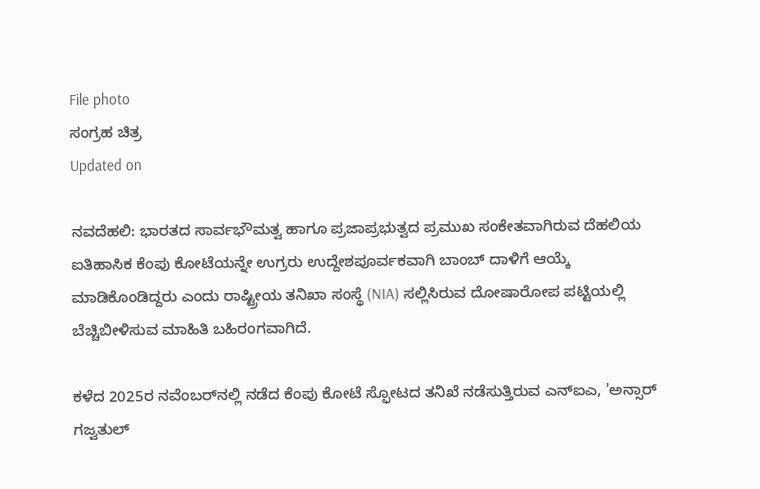File photo
ಸಂಗ್ರಹ ಚಿತ್ರ
Updated on

ನವದೆಹಲಿ: ಭಾರತದ ಸಾರ್ವಭೌಮತ್ವ ಹಾಗೂ ಪ್ರಜಾಪ್ರಭುತ್ವದ ಪ್ರಮುಖ ಸಂಕೇತವಾಗಿರುವ ದೆಹಲಿಯ ಐತಿಹಾಸಿಕ ಕೆಂಪು ಕೋಟೆಯನ್ನೇ ಉಗ್ರರು ಉದ್ದೇಶಪೂರ್ವಕವಾಗಿ ಬಾಂಬ್ ದಾಳಿಗೆ ಆಯ್ಕೆ ಮಾಡಿಕೊಂಡಿದ್ದರು ಎಂದು ರಾಷ್ಟ್ರೀಯ ತನಿಖಾ ಸಂಸ್ಥೆ (NIA) ಸಲ್ಲಿಸಿರುವ ದೋಷಾರೋಪ ಪಟ್ಟಿಯಲ್ಲಿ ಬೆಚ್ಚಿಬೀಳಿಸುವ ಮಾಹಿತಿ ಬಹಿರಂಗವಾಗಿದೆ.

ಕಳೆದ 2025ರ ನವೆಂಬರ್‌ನಲ್ಲಿ ನಡೆದ ಕೆಂಪು ಕೋಟೆ ಸ್ಫೋಟದ ತನಿಖೆ ನಡೆಸುತ್ತಿರುವ ಎನ್‌ಐಎ, 'ಅನ್ಸಾರ್ ಗಜ್ವತುಲ್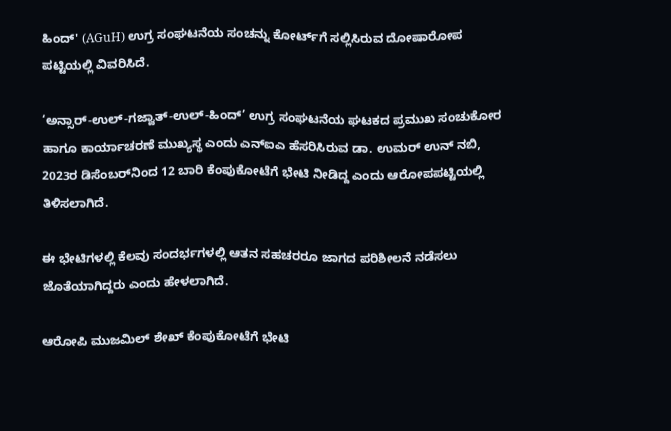ಹಿಂದ್' (AGuH) ಉಗ್ರ ಸಂಘಟನೆಯ ಸಂಚನ್ನು ಕೋರ್ಟ್‌ಗೆ ಸಲ್ಲಿಸಿರುವ ದೋಷಾರೋಪ ಪಟ್ಟಿಯಲ್ಲಿ ವಿವರಿಸಿದೆ.

‘ಅನ್ಸಾರ್‌-ಉಲ್‌-ಗಜ್ವಾತ್‌-ಉಲ್‌-ಹಿಂದ್‌’ ಉಗ್ರ ಸಂಘಟನೆಯ ಘಟಕದ ಪ್ರಮುಖ ಸಂಚುಕೋರ ಹಾಗೂ ಕಾರ್ಯಾಚರಣೆ ಮುಖ್ಯಸ್ಥ ಎಂದು ಎನ್‌ಐಎ ಹೆಸರಿಸಿರುವ ಡಾ. ಉಮರ್‌ ಉನ್‌ ನಬಿ, 2023ರ ಡಿಸೆಂಬರ್‌ನಿಂದ 12 ಬಾರಿ ಕೆಂಪುಕೋಟೆಗೆ ಭೇಟಿ ನೀಡಿದ್ದ ಎಂದು ಆರೋಪಪಟ್ಟಿಯಲ್ಲಿ ತಿಳಿಸಲಾಗಿದೆ.

ಈ ಭೇಟಿಗಳಲ್ಲಿ ಕೆಲವು ಸಂದರ್ಭಗಳಲ್ಲಿ ಆತನ ಸಹಚರರೂ ಜಾಗದ ಪರಿಶೀಲನೆ ನಡೆಸಲು ಜೊತೆಯಾಗಿದ್ದರು ಎಂದು ಹೇಳಲಾಗಿದೆ.

ಆರೋಪಿ ಮುಜಮಿಲ್‌ ಶೇಖ್‌ ಕೆಂಪುಕೋಟೆಗೆ ಭೇಟಿ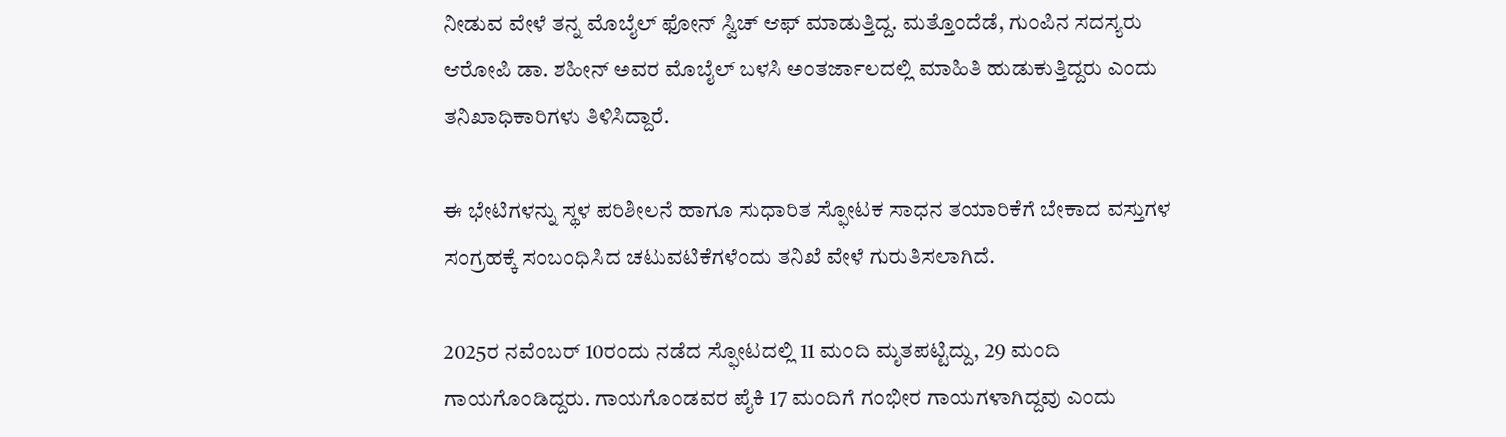ನೀಡುವ ವೇಳೆ ತನ್ನ ಮೊಬೈಲ್‌ ಫೋನ್‌ ಸ್ವಿಚ್‌ ಆಫ್‌ ಮಾಡುತ್ತಿದ್ದ. ಮತ್ತೊಂದೆಡೆ, ಗುಂಪಿನ ಸದಸ್ಯರು ಆರೋಪಿ ಡಾ. ಶಹೀನ್‌ ಅವರ ಮೊಬೈಲ್‌ ಬಳಸಿ ಅಂತರ್ಜಾಲದಲ್ಲಿ ಮಾಹಿತಿ ಹುಡುಕುತ್ತಿದ್ದರು ಎಂದು ತನಿಖಾಧಿಕಾರಿಗಳು ತಿಳಿಸಿದ್ದಾರೆ.

ಈ ಭೇಟಿಗಳನ್ನು ಸ್ಥಳ ಪರಿಶೀಲನೆ ಹಾಗೂ ಸುಧಾರಿತ ಸ್ಫೋಟಕ ಸಾಧನ ತಯಾರಿಕೆಗೆ ಬೇಕಾದ ವಸ್ತುಗಳ ಸಂಗ್ರಹಕ್ಕೆ ಸಂಬಂಧಿಸಿದ ಚಟುವಟಿಕೆಗಳೆಂದು ತನಿಖೆ ವೇಳೆ ಗುರುತಿಸಲಾಗಿದೆ.

2025ರ ನವೆಂಬರ್‌ 10ರಂದು ನಡೆದ ಸ್ಫೋಟದಲ್ಲಿ 11 ಮಂದಿ ಮೃತಪಟ್ಟಿದ್ದು, 29 ಮಂದಿ ಗಾಯಗೊಂಡಿದ್ದರು. ಗಾಯಗೊಂಡವರ ಪೈಕಿ 17 ಮಂದಿಗೆ ಗಂಭೀರ ಗಾಯಗಳಾಗಿದ್ದವು ಎಂದು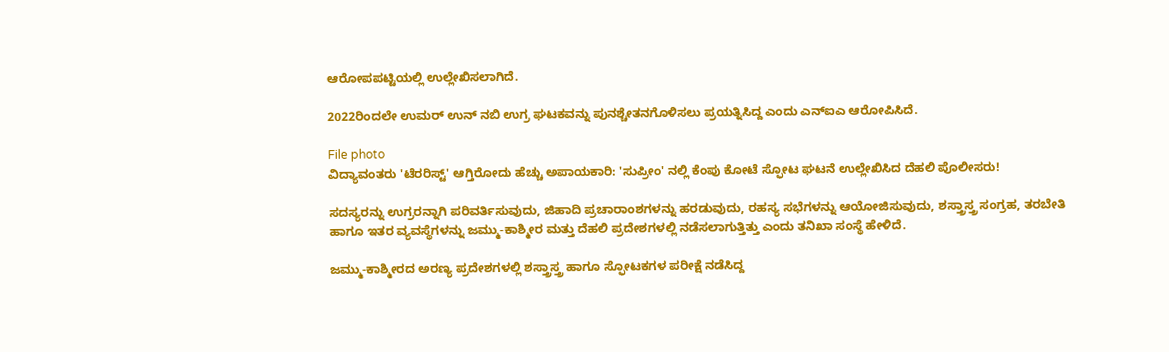ಆರೋಪಪಟ್ಟಿಯಲ್ಲಿ ಉಲ್ಲೇಖಿಸಲಾಗಿದೆ.

2022ರಿಂದಲೇ ಉಮರ್‌ ಉನ್‌ ನಬಿ ಉಗ್ರ ಘಟಕವನ್ನು ಪುನಶ್ಚೇತನಗೊಳಿಸಲು ಪ್ರಯತ್ನಿಸಿದ್ದ ಎಂದು ಎನ್‌ಐಎ ಆರೋಪಿಸಿದೆ.

File photo
ವಿದ್ಯಾವಂತರು 'ಟೆರರಿಸ್ಟ್' ಆಗ್ತಿರೋದು ಹೆಚ್ಚು ಅಪಾಯಕಾರಿ: 'ಸುಪ್ರೀಂ' ನಲ್ಲಿ ಕೆಂಪು ಕೋಟೆ ಸ್ಫೋಟ ಘಟನೆ ಉಲ್ಲೇಖಿಸಿದ ದೆಹಲಿ ಪೊಲೀಸರು!

ಸದಸ್ಯರನ್ನು ಉಗ್ರರನ್ನಾಗಿ ಪರಿವರ್ತಿಸುವುದು, ಜಿಹಾದಿ ಪ್ರಚಾರಾಂಶಗಳನ್ನು ಹರಡುವುದು, ರಹಸ್ಯ ಸಭೆಗಳನ್ನು ಆಯೋಜಿಸುವುದು, ಶಸ್ತ್ರಾಸ್ತ್ರ ಸಂಗ್ರಹ, ತರಬೇತಿ ಹಾಗೂ ಇತರ ವ್ಯವಸ್ಥೆಗಳನ್ನು ಜಮ್ಮು-ಕಾಶ್ಮೀರ ಮತ್ತು ದೆಹಲಿ ಪ್ರದೇಶಗಳಲ್ಲಿ ನಡೆಸಲಾಗುತ್ತಿತ್ತು ಎಂದು ತನಿಖಾ ಸಂಸ್ಥೆ ಹೇಳಿದೆ.

ಜಮ್ಮು-ಕಾಶ್ಮೀರದ ಅರಣ್ಯ ಪ್ರದೇಶಗಳಲ್ಲಿ ಶಸ್ತ್ರಾಸ್ತ್ರ ಹಾಗೂ ಸ್ಫೋಟಕಗಳ ಪರೀಕ್ಷೆ ನಡೆಸಿದ್ದ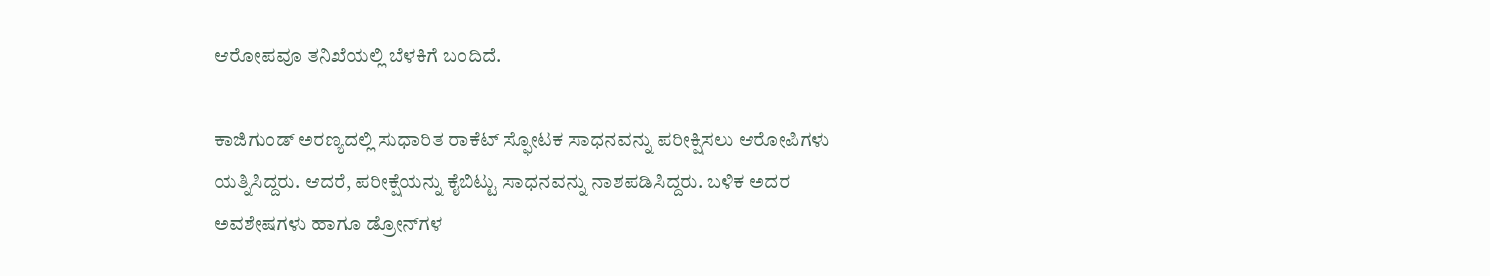ಆರೋಪವೂ ತನಿಖೆಯಲ್ಲಿ ಬೆಳಕಿಗೆ ಬಂದಿದೆ.

ಕಾಜಿಗುಂಡ್‌ ಅರಣ್ಯದಲ್ಲಿ ಸುಧಾರಿತ ರಾಕೆಟ್‌ ಸ್ಫೋಟಕ ಸಾಧನವನ್ನು ಪರೀಕ್ಷಿಸಲು ಆರೋಪಿಗಳು ಯತ್ನಿಸಿದ್ದರು. ಆದರೆ, ಪರೀಕ್ಷೆಯನ್ನು ಕೈಬಿಟ್ಟು ಸಾಧನವನ್ನು ನಾಶಪಡಿಸಿದ್ದರು. ಬಳಿಕ ಅದರ ಅವಶೇಷಗಳು ಹಾಗೂ ಡ್ರೋನ್‌ಗಳ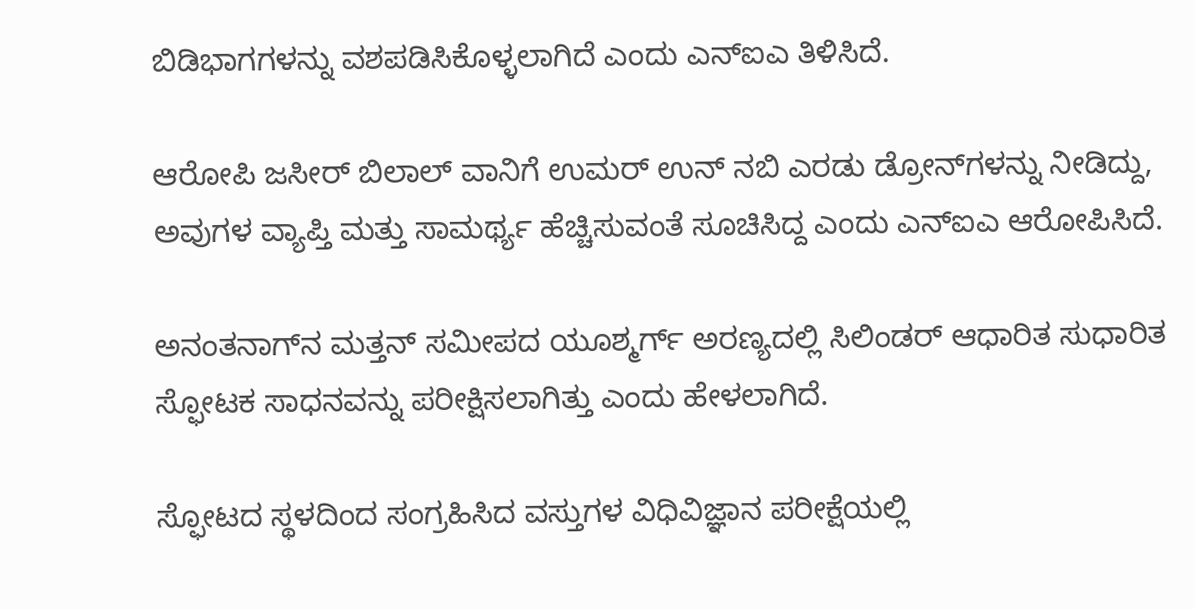ಬಿಡಿಭಾಗಗಳನ್ನು ವಶಪಡಿಸಿಕೊಳ್ಳಲಾಗಿದೆ ಎಂದು ಎನ್‌ಐಎ ತಿಳಿಸಿದೆ.

ಆರೋಪಿ ಜಸೀರ್‌ ಬಿಲಾಲ್‌ ವಾನಿಗೆ ಉಮರ್‌ ಉನ್‌ ನಬಿ ಎರಡು ಡ್ರೋನ್‌ಗಳನ್ನು ನೀಡಿದ್ದು, ಅವುಗಳ ವ್ಯಾಪ್ತಿ ಮತ್ತು ಸಾಮರ್ಥ್ಯ ಹೆಚ್ಚಿಸುವಂತೆ ಸೂಚಿಸಿದ್ದ ಎಂದು ಎನ್‌ಐಎ ಆರೋಪಿಸಿದೆ.

ಅನಂತನಾಗ್‌ನ ಮತ್ತನ್‌ ಸಮೀಪದ ಯೂಶ್ಮರ್ಗ್‌ ಅರಣ್ಯದಲ್ಲಿ ಸಿಲಿಂಡರ್‌ ಆಧಾರಿತ ಸುಧಾರಿತ ಸ್ಫೋಟಕ ಸಾಧನವನ್ನು ಪರೀಕ್ಷಿಸಲಾಗಿತ್ತು ಎಂದು ಹೇಳಲಾಗಿದೆ.

ಸ್ಫೋಟದ ಸ್ಥಳದಿಂದ ಸಂಗ್ರಹಿಸಿದ ವಸ್ತುಗಳ ವಿಧಿವಿಜ್ಞಾನ ಪರೀಕ್ಷೆಯಲ್ಲಿ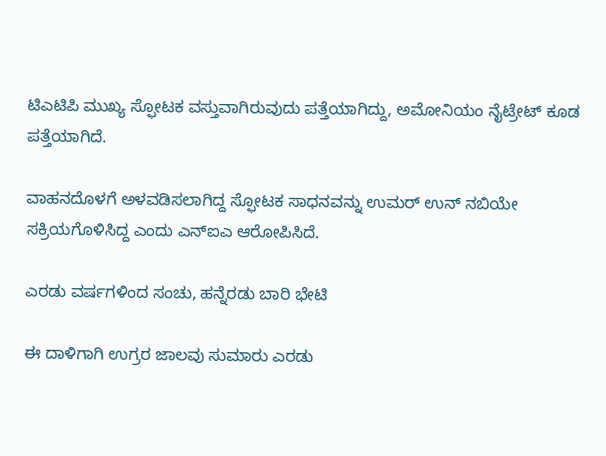ಟಿಎಟಿಪಿ ಮುಖ್ಯ ಸ್ಫೋಟಕ ವಸ್ತುವಾಗಿರುವುದು ಪತ್ತೆಯಾಗಿದ್ದು, ಅಮೋನಿಯಂ ನೈಟ್ರೇಟ್‌ ಕೂಡ ಪತ್ತೆಯಾಗಿದೆ.

ವಾಹನದೊಳಗೆ ಅಳವಡಿಸಲಾಗಿದ್ದ ಸ್ಫೋಟಕ ಸಾಧನವನ್ನು ಉಮರ್‌ ಉನ್‌ ನಬಿಯೇ ಸಕ್ರಿಯಗೊಳಿಸಿದ್ದ ಎಂದು ಎನ್‌ಐಎ ಆರೋಪಿಸಿದೆ.

ಎರಡು ವರ್ಷಗಳಿಂದ ಸಂಚು, ಹನ್ನೆರಡು ಬಾರಿ ಭೇಟಿ

ಈ ದಾಳಿಗಾಗಿ ಉಗ್ರರ ಜಾಲವು ಸುಮಾರು ಎರಡು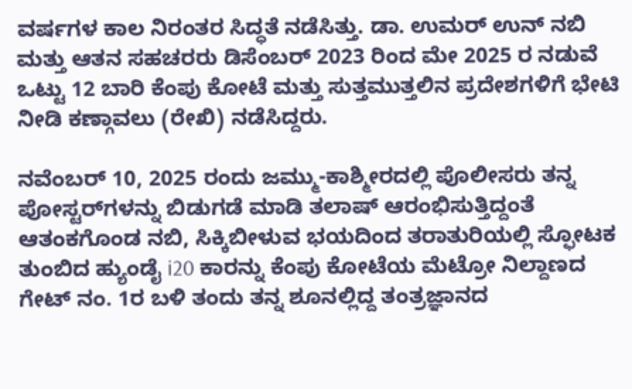ವರ್ಷಗಳ ಕಾಲ ನಿರಂತರ ಸಿದ್ಧತೆ ನಡೆಸಿತ್ತು. ಡಾ. ಉಮರ್ ಉನ್ ನಬಿ ಮತ್ತು ಆತನ ಸಹಚರರು ಡಿಸೆಂಬರ್ 2023 ರಿಂದ ಮೇ 2025 ರ ನಡುವೆ ಒಟ್ಟು 12 ಬಾರಿ ಕೆಂಪು ಕೋಟೆ ಮತ್ತು ಸುತ್ತಮುತ್ತಲಿನ ಪ್ರದೇಶಗಳಿಗೆ ಭೇಟಿ ನೀಡಿ ಕಣ್ಗಾವಲು (ರೇಖಿ) ನಡೆಸಿದ್ದರು.

ನವೆಂಬರ್ 10, 2025 ರಂದು ಜಮ್ಮು-ಕಾಶ್ಮೀರದಲ್ಲಿ ಪೊಲೀಸರು ತನ್ನ ಪೋಸ್ಟರ್‌ಗಳನ್ನು ಬಿಡುಗಡೆ ಮಾಡಿ ತಲಾಷ್ ಆರಂಭಿಸುತ್ತಿದ್ದಂತೆ ಆತಂಕಗೊಂಡ ನಬಿ, ಸಿಕ್ಕಿಬೀಳುವ ಭಯದಿಂದ ತರಾತುರಿಯಲ್ಲಿ ಸ್ಫೋಟಕ ತುಂಬಿದ ಹ್ಯುಂಡೈ i20 ಕಾರನ್ನು ಕೆಂಪು ಕೋಟೆಯ ಮೆಟ್ರೋ ನಿಲ್ದಾಣದ ಗೇಟ್ ನಂ. 1ರ ಬಳಿ ತಂದು ತನ್ನ ಶೂನಲ್ಲಿದ್ದ ತಂತ್ರಜ್ಞಾನದ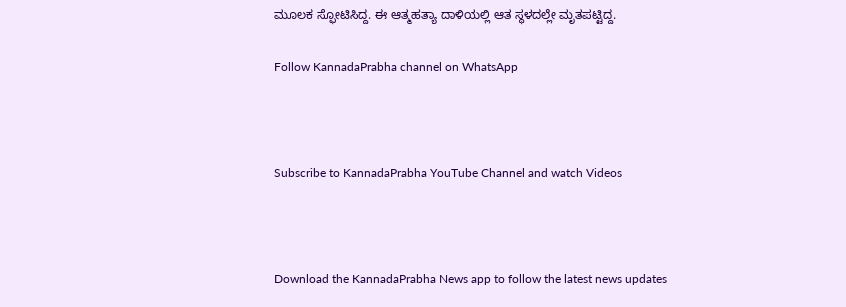ಮೂಲಕ ಸ್ಫೋಟಿಸಿದ್ದ. ಈ ಆತ್ಮಹತ್ಯಾ ದಾಳಿಯಲ್ಲಿ ಆತ ಸ್ಥಳದಲ್ಲೇ ಮೃತಪಟ್ಟಿದ್ದ.

Follow KannadaPrabha channel on WhatsApp



Subscribe to KannadaPrabha YouTube Channel and watch Videos



Download the KannadaPrabha News app to follow the latest news updates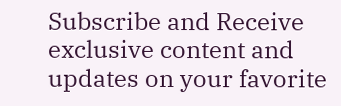Subscribe and Receive exclusive content and updates on your favorite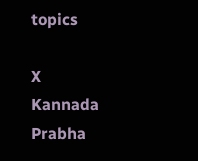topics

X
Kannada Prabha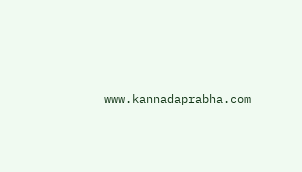www.kannadaprabha.com